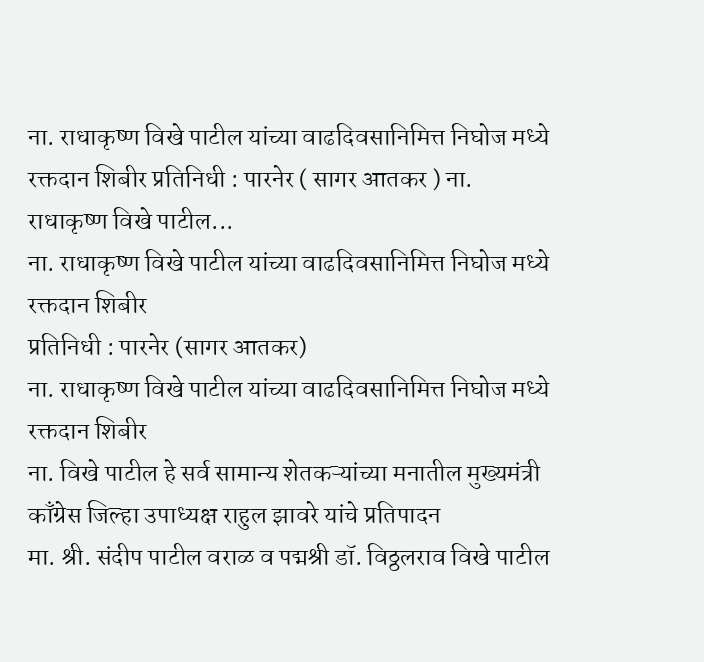ना. राधाकृष्ण विखे पाटील यांच्या वाढदिवसानिमित्त निघोज मध्ये रक्तदान शिबीर प्रतिनिधी : पारनेर ( सागर आतकर ) ना. राधाकृष्ण विखे पाटील...
ना. राधाकृष्ण विखे पाटील यांच्या वाढदिवसानिमित्त निघोज मध्ये रक्तदान शिबीर
प्रतिनिधी : पारनेर (सागर आतकर)
ना. राधाकृष्ण विखे पाटील यांच्या वाढदिवसानिमित्त निघोज मध्ये रक्तदान शिबीर
ना. विखे पाटील हे सर्व सामान्य शेतकऱ्यांच्या मनातील मुख्यमंत्री काँग्रेस जिल्हा उपाध्यक्ष राहुल झावरे यांचे प्रतिपादन
मा. श्री. संदीप पाटील वराळ व पद्मश्री डॉ. विठ्ठलराव विखे पाटील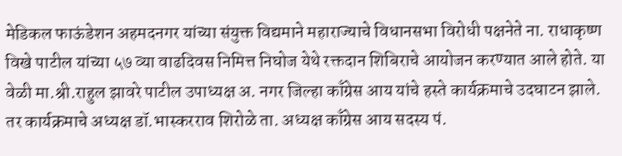मेडिकल फाऊंडेशन अहमदनगर यांच्या संयुक्त विद्यमाने महाराज्याचे विधानसभा विरोधी पक्षनेते ना. राधाकृष्ण विखे पाटील यांच्या ५७ व्या वाढदिवस निमित्त निघोज येथे रक्तदान शिबिराचे आयोजन करण्यात आले होते. या वेळी मा.श्री.राहुल झावरे पाटील उपाध्यक्ष अ. नगर जिल्हा काँग्रेस आय यांचे हस्ते कार्यक्रमाचे उदघाटन झाले. तर कार्यक्रमाचे अध्यक्ष डॉ.भास्करराव शिरोळे ता. अध्यक्ष काँग्रेस आय सदस्य पं.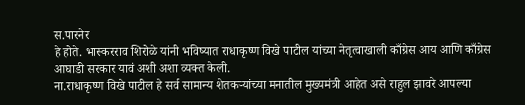स.पारनेर
हे होते. भास्करराव शिरोळे यांनी भविष्यात राधाकृष्ण विखे पाटील यांच्या नेतृत्वाखाली काँग्रेस आय आणि काँग्रेस आघाडी सरकार यावं अशी अशा व्यक्त केली.
ना.राधाकृष्ण विखे पाटील हे सर्व सामान्य शेतकऱ्यांच्या मनातील मुख्यमंत्री आहेत असे राहुल झावरे आपल्या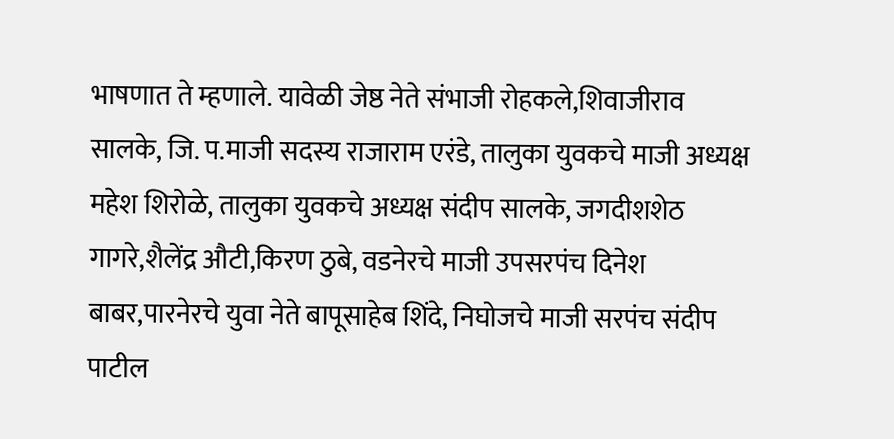भाषणात ते म्हणाले. यावेळी जेष्ठ नेते संभाजी रोहकले,शिवाजीराव सालके, जि. प.माजी सदस्य राजाराम एरंडे, तालुका युवकचे माजी अध्यक्ष महेश शिरोळे, तालुका युवकचे अध्यक्ष संदीप सालके, जगदीशशेठ गागरे,शैलेंद्र औटी,किरण ठुबे, वडनेरचे माजी उपसरपंच दिनेश बाबर,पारनेरचे युवा नेते बापूसाहेब शिंदे, निघोजचे माजी सरपंच संदीप पाटील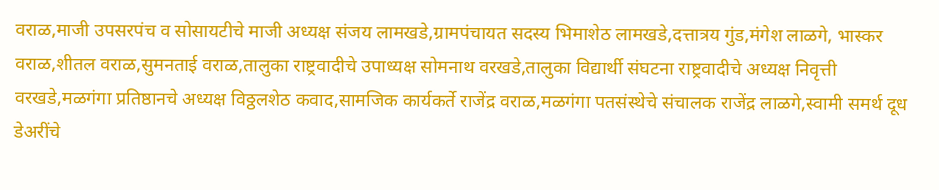वराळ,माजी उपसरपंच व सोसायटीचे माजी अध्यक्ष संजय लामखडे,ग्रामपंचायत सदस्य भिमाशेठ लामखडे,दत्तात्रय गुंड,मंगेश लाळगे, भास्कर वराळ,शीतल वराळ,सुमनताई वराळ,तालुका राष्ट्रवादीचे उपाध्यक्ष सोमनाथ वरखडे,तालुका विद्यार्थी संघटना राष्ट्रवादीचे अध्यक्ष निवृत्ती वरखडे,मळगंगा प्रतिष्ठानचे अध्यक्ष विठ्ठलशेठ कवाद,सामजिक कार्यकर्ते राजेंद्र वराळ,मळगंगा पतसंस्थेचे संचालक राजेंद्र लाळगे,स्वामी समर्थ दूध डेअरींचे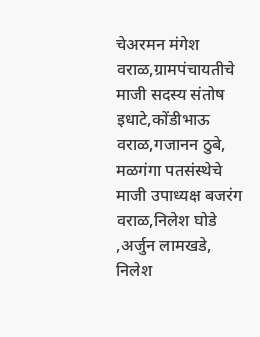चेअरमन मंगेश वराळ,ग्रामपंचायतीचे माजी सदस्य संतोष इधाटे,कोंडीभाऊ वराळ,गजानन ठुबे, मळगंगा पतसंस्थेचे माजी उपाध्यक्ष बजरंग वराळ,निलेश घोडे ,अर्जुन लामखडे, निलेश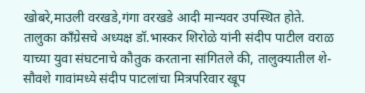खोबरे,माउली वरखडे,गंगा वरखडे आदी मान्यवर उपस्थित होते. तालुका काँग्रेसचे अध्यक्ष डॉ.भास्कर शिरोळे यांनी संदीप पाटील वराळ याच्या युवा संघटनाचे कौतुक करताना सांगितले की, तालुक्यातील शे- सौवशे गावांमध्ये संदीप पाटलांचा मित्रपरिवार खूप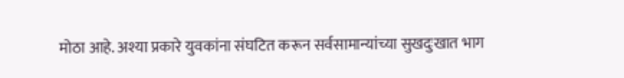मोठा आहे. अश्या प्रकारे युवकांना संघटित करून सर्वसामान्यांच्या सुखदुःखात भाग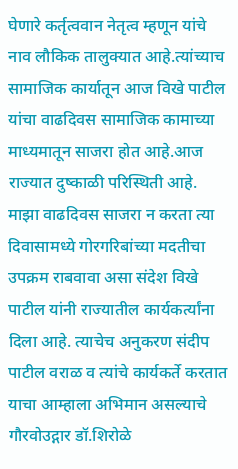घेणारे कर्तृत्ववान नेतृत्व म्हणून यांचे नाव लौकिक तालुक्यात आहे.त्यांच्याच सामाजिक कार्यातून आज विखे पाटील यांचा वाढदिवस सामाजिक कामाच्या माध्यमातून साजरा होत आहे.आज राज्यात दुष्काळी परिस्थिती आहे. माझा वाढदिवस साजरा न करता त्या दिवासामध्ये गोरगरिबांच्या मदतीचा उपक्रम राबवावा असा संदेश विखे पाटील यांनी राज्यातील कार्यकर्त्यांना दिला आहे. त्याचेच अनुकरण संदीप पाटील वराळ व त्यांचे कार्यकर्ते करतात याचा आम्हाला अभिमान असल्याचे गौरवोउद्गार डॉ.शिरोळे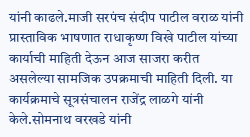यांनी काढले.माजी सरपंच संदीप पाटील वराळ यांनी प्रास्ताविक भाषणात राधाकृष्ण विखे पाटील यांच्या कार्याची माहिती देऊन आज साजरा करीत असलेल्या सामजिक उपक्रमाची माहिती दिली. या कार्यक्रमाचे सूत्रसंचालन राजेंद्र लाळगे यांनी केले.सोमनाथ वरखडे यांनी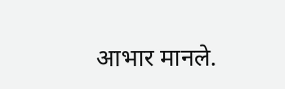आभार मानले.